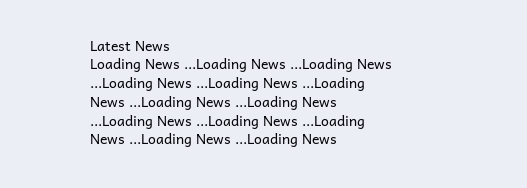Latest News
Loading News ...Loading News ...Loading News ...Loading News ...Loading News ...Loading News ...Loading News ...Loading News ...Loading News ...Loading News ...Loading News ...Loading News ...Loading News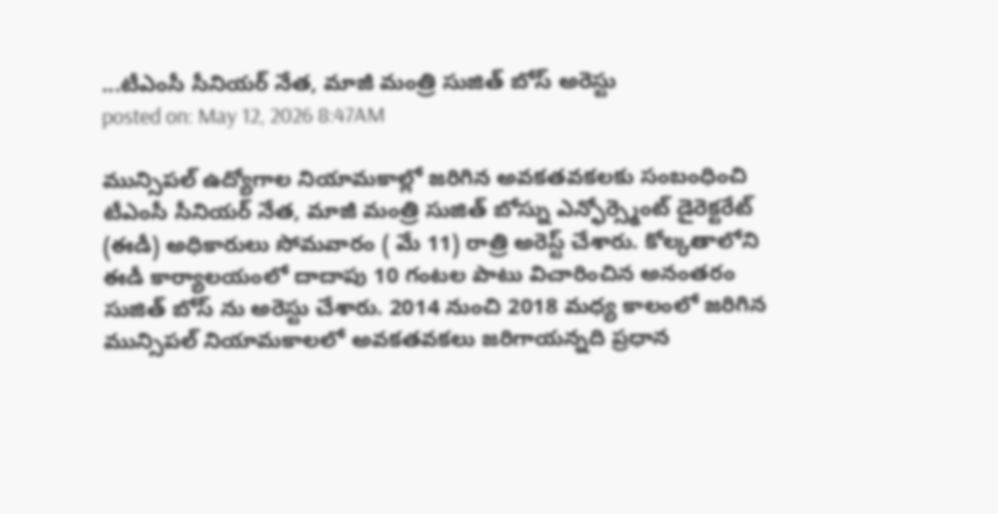...టీఎంసీ సీనియర్ నేత, మాజీ మంత్రి సుజిత్ బోస్ అరెస్టు
posted on: May 12, 2026 8:47AM

మున్సిపల్ ఉద్యోగాల నియామకాల్లో జరిగిన అవకతవకలకు సంబంధించి టీఎంసీ సీనియర్ నేత, మాజీ మంత్రి సుజిత్ బోస్ను ఎన్ఫోర్స్మెంట్ డైరెక్టరేట్ (ఈడీ) అధికారులు సోమవారం ( మే 11) రాత్రి అరెస్ట్ చేశారు. కోల్కతాలోని ఈడీ కార్యాలయంలో దాదాపు 10 గంటల పాటు విచారించిన అనంతరం సుజిత్ బోస్ ను అరెస్టు చేశారు. 2014 నుంచి 2018 మధ్య కాలంలో జరిగిన మున్సిపల్ నియామకాలలో అవకతవకలు జరిగాయన్నది ప్రధాన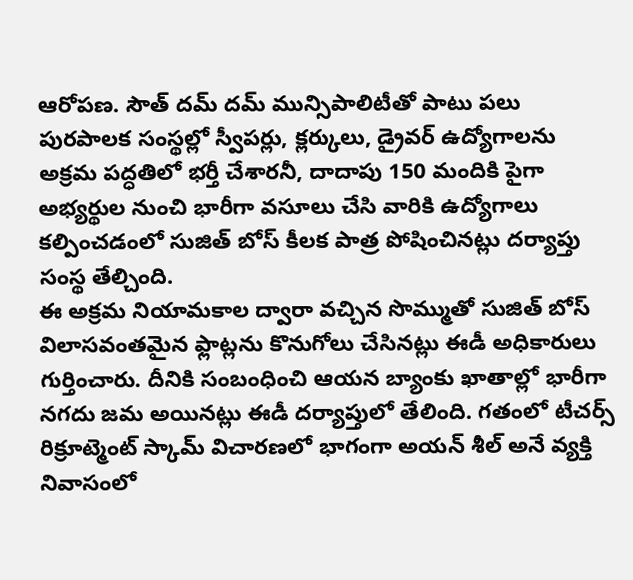ఆరోపణ. సౌత్ దమ్ దమ్ మున్సిపాలిటీతో పాటు పలు పురపాలక సంస్థల్లో స్వీపర్లు, క్లర్కులు, డ్రైవర్ ఉద్యోగాలను అక్రమ పద్ధతిలో భర్తీ చేశారనీ, దాదాపు 150 మందికి పైగా అభ్యర్థుల నుంచి భారీగా వసూలు చేసి వారికి ఉద్యోగాలు కల్పించడంలో సుజిత్ బోస్ కీలక పాత్ర పోషించినట్లు దర్యాప్తు సంస్థ తేల్చింది.
ఈ అక్రమ నియామకాల ద్వారా వచ్చిన సొమ్ముతో సుజిత్ బోస్ విలాసవంతమైన ఫ్లాట్లను కొనుగోలు చేసినట్లు ఈడీ అధికారులు గుర్తించారు. దీనికి సంబంధించి ఆయన బ్యాంకు ఖాతాల్లో భారీగా నగదు జమ అయినట్లు ఈడీ దర్యాప్తులో తేలింది. గతంలో టీచర్స్ రిక్రూట్మెంట్ స్కామ్ విచారణలో భాగంగా అయన్ శీల్ అనే వ్యక్తి నివాసంలో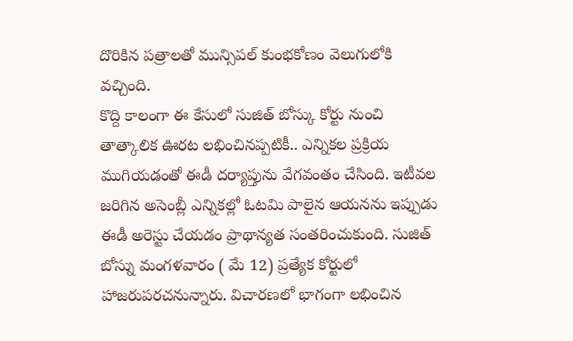దొరికిన పత్రాలతో మున్సిపల్ కుంభకోణం వెలుగులోకి వచ్చింది.
కొద్ది కాలంగా ఈ కేసులో సుజిత్ బోస్కు కోర్టు నుంచి తాత్కాలిక ఊరట లభించినప్పటికీ.. ఎన్నికల ప్రక్రియ ముగియడంతో ఈడీ దర్యాప్తును వేగవంతం చేసింది. ఇటీవల జరిగిన అసెంబ్లీ ఎన్నికల్లో ఓటమి పాలైన ఆయనను ఇప్పుడు ఈడీ అరెస్టు చేయడం ప్రాథాన్యత సంతరించుకుంది. సుజిత్ బోస్ను మంగళవారం ( మే 12) ప్రత్యేక కోర్టులో హాజరుపరచనున్నారు. విచారణలో భాగంగా లభించిన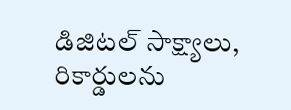డిజిటల్ సాక్ష్యాలు, రికార్డులను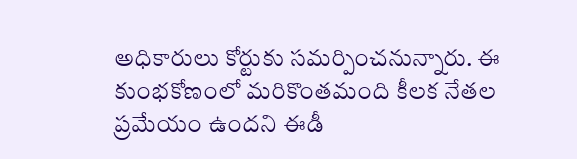అధికారులు కోర్టుకు సమర్పించనున్నారు. ఈ కుంభకోణంలో మరికొంతమంది కీలక నేతల ప్రమేయం ఉందని ఈడీ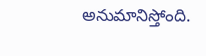అనుమానిస్తోంది.